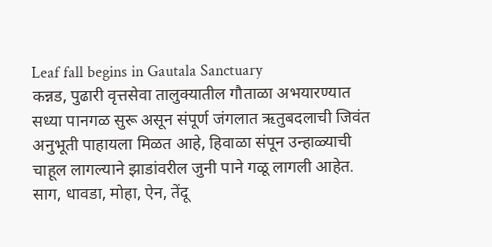Leaf fall begins in Gautala Sanctuary
कन्नड, पुढारी वृत्तसेवा तालुक्यातील गौताळा अभयारण्यात सध्या पानगळ सुरू असून संपूर्ण जंगलात ऋतुबदलाची जिवंत अनुभूती पाहायला मिळत आहे, हिवाळा संपून उन्हाळ्याची चाहूल लागल्याने झाडांवरील जुनी पाने गळू लागली आहेत. साग, धावडा, मोहा, ऐन, तेंदू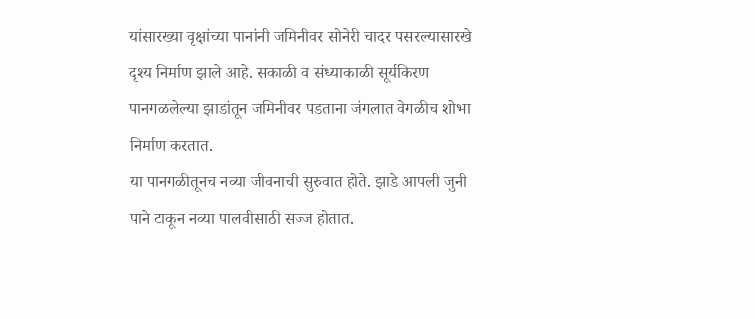यांसारख्या वृक्षांच्या पानांनी जमिनीवर सोनेरी चादर पसरल्यासारखे दृश्य निर्माण झाले आहे. सकाळी व संध्याकाळी सूर्यकिरण पानगळलेल्या झाडांतून जमिनीवर पडताना जंगलात वेगळीच शोभा निर्माण करतात.
या पानगळीतूनच नव्या जीवनाची सुरुवात होते. झाडे आपली जुनी पाने टाकून नव्या पालवीसाठी सज्ज होतात.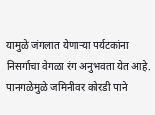यामुळे जंगलात येणाऱ्या पर्यटकांना निसर्गाचा वेगळा रंग अनुभवता येत आहे. पानगळेमुळे जमिनीवर कोरडी पाने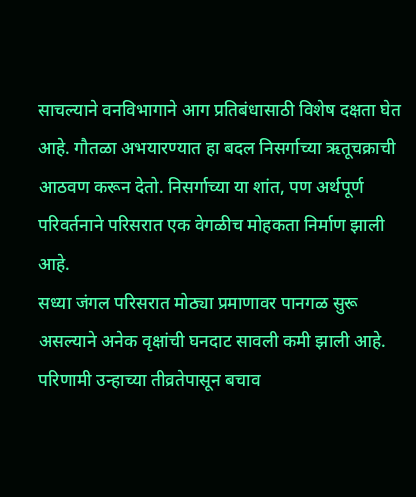साचल्याने वनविभागाने आग प्रतिबंधासाठी विशेष दक्षता घेत आहे. गौतळा अभयारण्यात हा बदल निसर्गाच्या ऋतूचक्राची आठवण करून देतो. निसर्गाच्या या शांत, पण अर्थपूर्ण परिवर्तनाने परिसरात एक वेगळीच मोहकता निर्माण झाली आहे.
सध्या जंगल परिसरात मोठ्या प्रमाणावर पानगळ सुरू असल्याने अनेक वृक्षांची घनदाट सावली कमी झाली आहे. परिणामी उन्हाच्या तीव्रतेपासून बचाव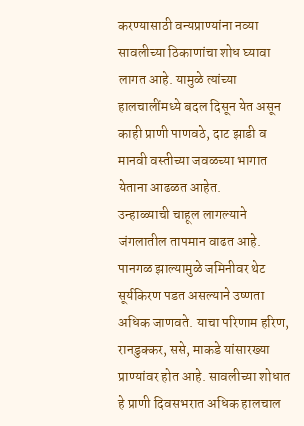करण्यासाठी वन्यप्राण्यांना नव्या सावलीच्या ठिकाणांचा शोध घ्यावा लागत आहे. यामुळे त्यांच्या हालचालींमध्ये बदल दिसून येत असून काही प्राणी पाणवठे, दाट झाडी व मानवी वस्तीच्या जवळच्या भागात येताना आढळत आहेत.
उन्हाळ्याची चाहूल लागल्याने जंगलातील तापमान वाढत आहे. पानगळ झाल्यामुळे जमिनीवर थेट सूर्यकिरण पडत असल्याने उष्णता अधिक जाणवते. याचा परिणाम हरिण, रानडुक्कर, ससे, माकडे यांसारख्या प्राण्यांवर होत आहे. सावलीच्या शोधात हे प्राणी दिवसभरात अधिक हालचाल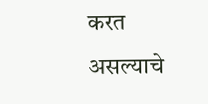करत असल्याचे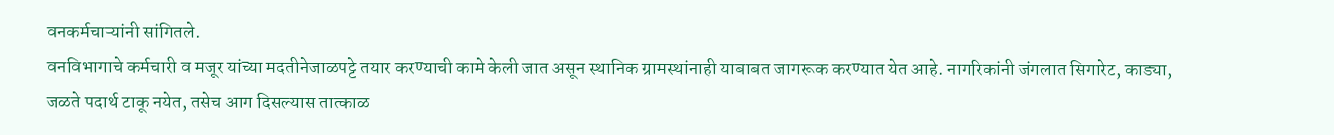वनकर्मचाऱ्यांनी सांगितले.
वनविभागाचे कर्मचारी व मजूर यांच्या मदतीनेजाळपट्टे तयार करण्याची कामे केली जात असून स्थानिक ग्रामस्थांनाही याबाबत जागरूक करण्यात येत आहे. नागरिकांनी जंगलात सिगारेट, काड्या, जळते पदार्थ टाकू नयेत, तसेच आग दिसल्यास तात्काळ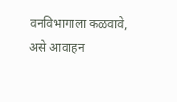वनविभागाला कळवावे, असे आवाहन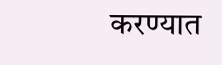करण्यात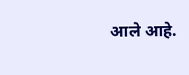आले आहे.